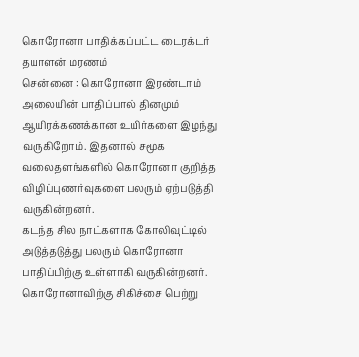கொரோனா பாதிக்கப்பட்ட டைரக்டர் தயாளன் மரணம்
சென்னை : கொரோனா இரண்டாம் அலையின் பாதிப்பால் தினமும் ஆயிரக்கணக்கான உயிர்களை இழந்து வருகிறோம். இதனால் சமூக வலைதளங்களில் கொரோனா குறித்த விழிப்புணர்வுகளை பலரும் ஏற்படுத்தி வருகின்றனர்.
கடந்த சில நாட்களாக கோலிவுட்டில் அடுத்தடுத்து பலரும் கொரோனா பாதிப்பிற்கு உள்ளாகி வருகின்றனர். கொரோனாவிற்கு சிகிச்சை பெற்று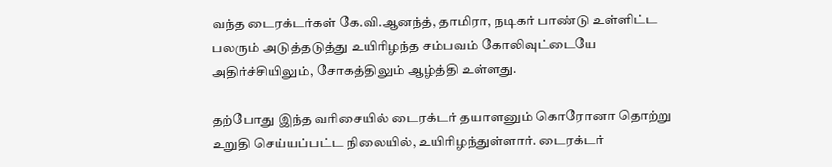வந்த டைரக்டர்கள் கே.வி.ஆனந்த், தாமிரா, நடிகர் பாண்டு உள்ளிட்ட பலரும் அடுத்தடுத்து உயிரிழந்த சம்பவம் கோலிவுட்டையே அதிர்ச்சியிலும், சோகத்திலும் ஆழ்த்தி உள்ளது.

தற்போது இந்த வரிசையில் டைரக்டர் தயாளனும் கொரோனா தொற்று உறுதி செய்யப்பட்ட நிலையில், உயிரிழந்துள்ளார். டைரக்டர்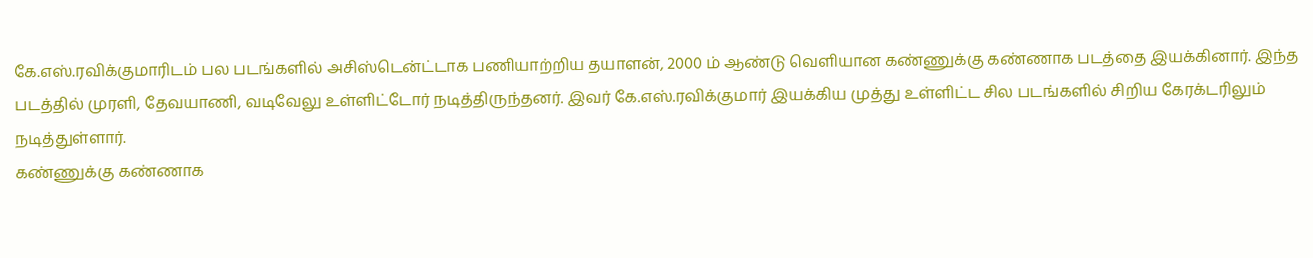கே.எஸ்.ரவிக்குமாரிடம் பல படங்களில் அசிஸ்டென்ட்டாக பணியாற்றிய தயாளன், 2000 ம் ஆண்டு வெளியான கண்ணுக்கு கண்ணாக படத்தை இயக்கினார். இந்த படத்தில் முரளி, தேவயாணி, வடிவேலு உள்ளிட்டோர் நடித்திருந்தனர். இவர் கே.எஸ்.ரவிக்குமார் இயக்கிய முத்து உள்ளிட்ட சில படங்களில் சிறிய கேரக்டரிலும் நடித்துள்ளார்.
கண்ணுக்கு கண்ணாக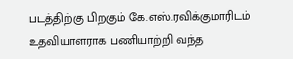படத்திற்கு பிறகும் கே.எஸ்.ரவிக்குமாரிடம் உதவியாளராக பணியாற்றி வந்த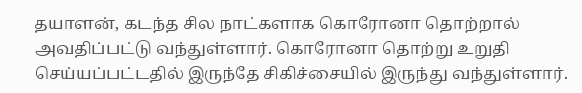தயாளன், கடந்த சில நாட்களாக கொரோனா தொற்றால் அவதிப்பட்டு வந்துள்ளார். கொரோனா தொற்று உறுதி செய்யப்பட்டதில் இருந்தே சிகிச்சையில் இருந்து வந்துள்ளார்.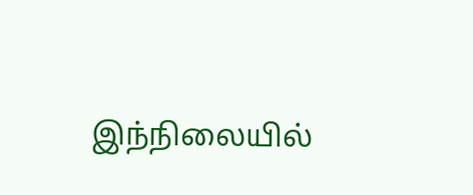இந்நிலையில்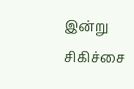இன்று சிகிச்சை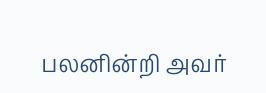பலனின்றி அவர்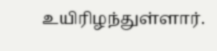உயிரிழந்துள்ளார்.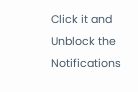Click it and Unblock the Notifications